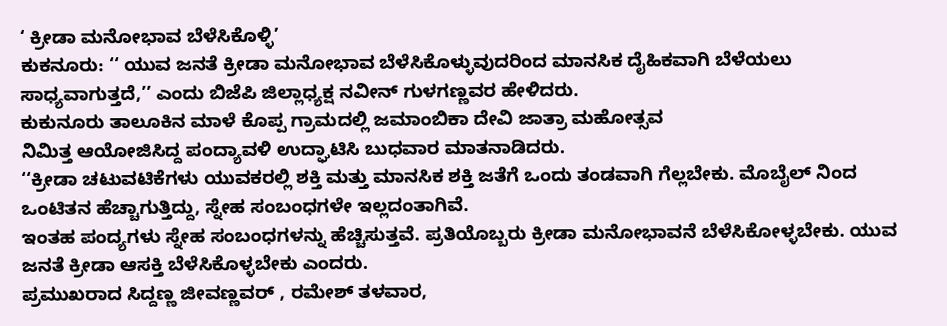‘ ಕ್ರೀಡಾ ಮನೋಭಾವ ಬೆಳೆಸಿಕೊಳ್ಳಿ’
ಕುಕನೂರು: ‘‘ ಯುವ ಜನತೆ ಕ್ರೀಡಾ ಮನೋಭಾವ ಬೆಳೆಸಿಕೊಳ್ಳುವುದರಿಂದ ಮಾನಸಿಕ ದೈಹಿಕವಾಗಿ ಬೆಳೆಯಲು ಸಾಧ್ಯವಾಗುತ್ತದೆ,’’ ಎಂದು ಬಿಜೆಪಿ ಜಿಲ್ಲಾಧ್ಯಕ್ಷ ನವೀನ್ ಗುಳಗಣ್ಣವರ ಹೇಳಿದರು.
ಕುಕುನೂರು ತಾಲೂಕಿನ ಮಾಳೆ ಕೊಪ್ಪ ಗ್ರಾಮದಲ್ಲಿ ಜಮಾಂಬಿಕಾ ದೇವಿ ಜಾತ್ರಾ ಮಹೋತ್ಸವ
ನಿಮಿತ್ತ ಆಯೋಜಿಸಿದ್ದ ಪಂದ್ಯಾವಳಿ ಉದ್ಘಾಟಿಸಿ ಬುಧವಾರ ಮಾತನಾಡಿದರು.
‘‘ಕ್ರೀಡಾ ಚಟುವಟಿಕೆಗಳು ಯುವಕರಲ್ಲಿ ಶಕ್ತಿ ಮತ್ತು ಮಾನಸಿಕ ಶಕ್ತಿ ಜತೆಗೆ ಒಂದು ತಂಡವಾಗಿ ಗೆಲ್ಲಬೇಕು. ಮೊಬೈಲ್ ನಿಂದ ಒಂಟಿತನ ಹೆಚ್ಚಾಗುತ್ತಿದ್ದು, ಸ್ನೇಹ ಸಂಬಂಧಗಳೇ ಇಲ್ಲದಂತಾಗಿವೆ.
ಇಂತಹ ಪಂದ್ಯಗಳು ಸ್ನೇಹ ಸಂಬಂಧಗಳನ್ನು ಹೆಚ್ಚಿಸುತ್ತವೆ. ಪ್ರತಿಯೊಬ್ಬರು ಕ್ರೀಡಾ ಮನೋಭಾವನೆ ಬೆಳೆಸಿಕೋಳ್ಳಬೇಕು. ಯುವ ಜನತೆ ಕ್ರೀಡಾ ಆಸಕ್ತಿ ಬೆಳೆಸಿಕೊಳ್ಳಬೇಕು ಎಂದರು.
ಪ್ರಮುಖರಾದ ಸಿದ್ದಣ್ಣ ಜೀವಣ್ಣವರ್ , ರಮೇಶ್ ತಳವಾರ,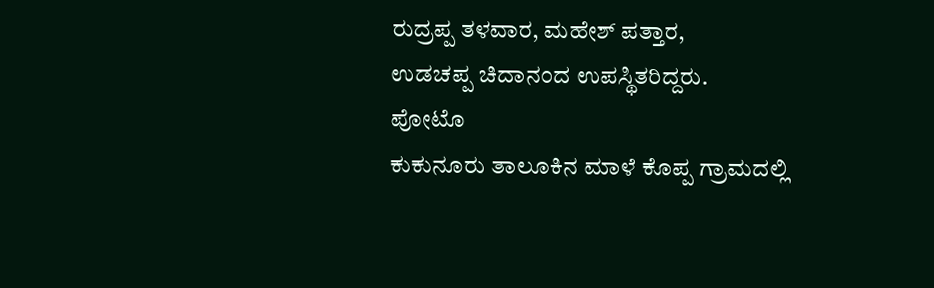ರುದ್ರಪ್ಪ ತಳವಾರ, ಮಹೇಶ್ ಪತ್ತಾರ,
ಉಡಚಪ್ಪ ಚಿದಾನಂದ ಉಪಸ್ಥಿತರಿದ್ದರು.
ಪೋಟೊ
ಕುಕುನೂರು ತಾಲೂಕಿನ ಮಾಳೆ ಕೊಪ್ಪ ಗ್ರಾಮದಲ್ಲಿ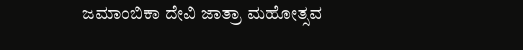ಜಮಾಂಬಿಕಾ ದೇವಿ ಜಾತ್ರಾ ಮಹೋತ್ಸವ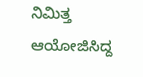ನಿಮಿತ್ತ ಆಯೋಜಿಸಿದ್ದ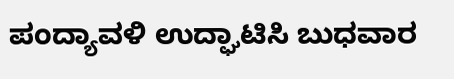ಪಂದ್ಯಾವಳಿ ಉದ್ಘಾಟಿಸಿ ಬುಧವಾರ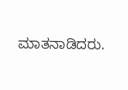ಮಾತನಾಡಿದರು.